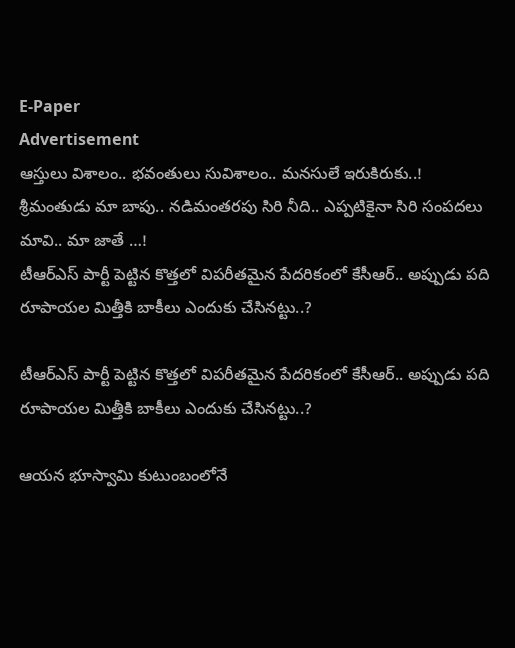E-Paper
Advertisement
ఆస్తులు విశాలం.. భవంతులు సువిశాలం.. మనసులే ఇరుకిరుకు..!
శ్రీమంతుడు మా బాపు.. నడిమంతరపు సిరి నీది.. ఎప్పటికైనా సిరి సంపదలు మావి.. మా జాతే …!
టీఆర్‌ఎస్‌ పార్టీ పెట్టిన కొత్తలో విపరీతమైన పేదరికంలో కేసీఆర్.. అప్పుడు పది రూపాయల మిత్తీకి బాకీలు ఎందుకు చేసినట్టు..?

టీఆర్‌ఎస్‌ పార్టీ పెట్టిన కొత్తలో విపరీతమైన పేదరికంలో కేసీఆర్.. అప్పుడు పది రూపాయల మిత్తీకి బాకీలు ఎందుకు చేసినట్టు..?

ఆయన భూస్వామి కుటుంబంలోనే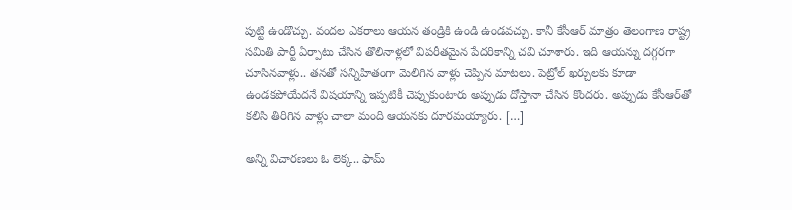పుట్టి ఉండొచ్చు. వందల ఎకరాలు ఆయన తండ్రికి ఉండి ఉండవచ్చు. కానీ కేసీఆర్ మాత్రం తెలంగాణ రాష్ట్ర సమితి పార్టీ ఏర్పాటు చేసిన తొలినాళ్లలో విపరీతమైన పేదరికాన్ని చవి చూశారు. ఇది ఆయన్ను దగ్గరగా చూసినవాళ్లు.. తనతో సన్నిహితంగా మెలిగిన వాళ్లు చెప్పిన మాటలు. పెట్రోల్‌ ఖర్చులకు కూడా ఉండకపోయేదనే విషయాన్ని ఇప్పటికీ చెప్పుకుంటారు అప్పుడు దోస్తానా చేసిన కొందరు. అప్పుడు కేసీఆర్‌తో కలిసి తిరిగిన వాళ్లు చాలా మంది ఆయనకు దూరమయ్యారు. […]

అన్ని విచారణలు ఓ లెక్క.. ఫామ్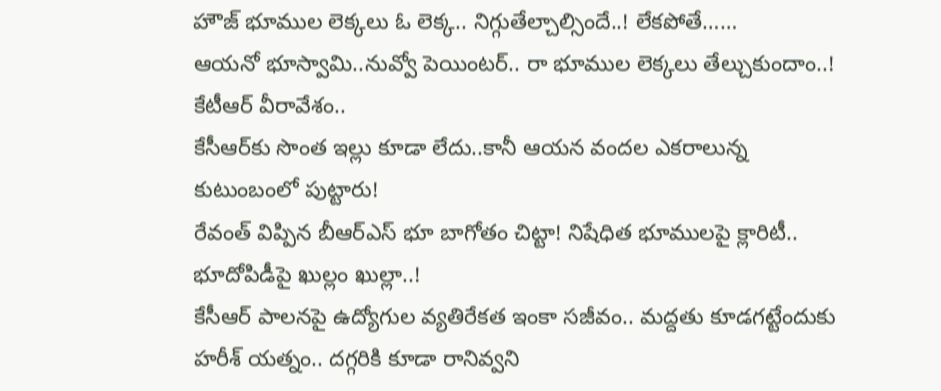హౌజ్ భూముల లెక్కలు ఓ లెక్క.. నిగ్గుతేల్చాల్సిందే..! లేకపోతే……
ఆయనో భూస్వామి..నువ్వో పెయింటర్‌.. రా భూముల లెక్కలు తేల్చుకుందాం..! కేటీఆర్‌ వీరావేశం..
కేసీఆర్‌కు సొంత ఇల్లు కూడా లేదు..కానీ ఆయన వందల ఎకరాలున్న కుటుంబంలో పుట్టారు!
రేవంత్‌ విప్పిన బీఆర్‌ఎస్‌ భూ బాగోతం చిట్టా! నిషేధిత భూములపై క్లారిటీ.. భూదోపిడీపై ఖుల్లం ఖుల్లా..!
కేసీఆర్‌ పాలనపై ఉద్యోగుల వ్యతిరేకత ఇంకా సజీవం.. మద్దతు కూడగట్టేందుకు హరీశ్‌ యత్నం.. దగ్గరికి కూడా రానివ్వని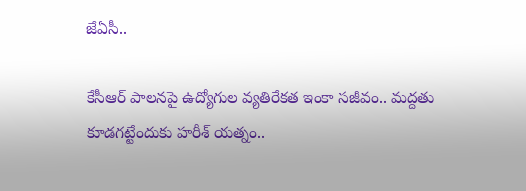జేఏసీ..

కేసీఆర్‌ పాలనపై ఉద్యోగుల వ్యతిరేకత ఇంకా సజీవం.. మద్దతు కూడగట్టేందుకు హరీశ్‌ యత్నం..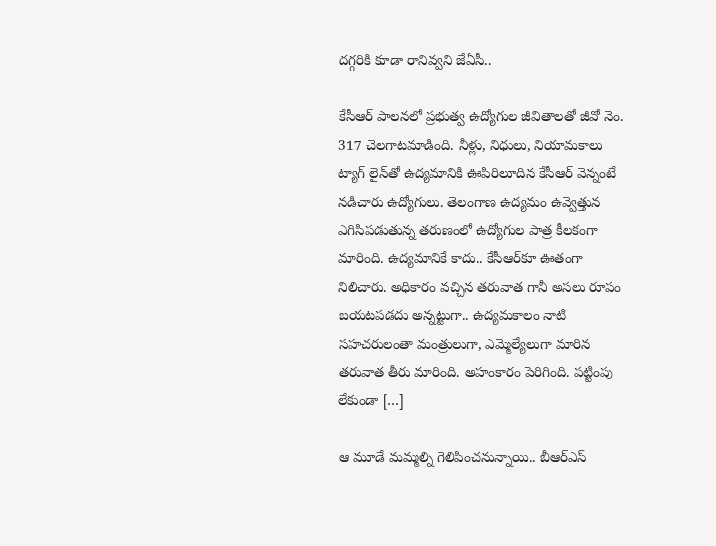దగ్గరికి కూడా రానివ్వని జేఏసీ..

కేసీఆర్‌ పాలనలో ప్రభుత్వ ఉద్యోగుల జీవితాలతో జీవో నెం. 317 చెలగాటమాడింది. నీళ్లు, నిధులు, నియామకాలు ట్యాగ్‌ లైన్‌తో ఉద్యమానికి ఊపిరిలూదిన కేసీఆర్‌ వెన్నంటే నడిచారు ఉద్యోగులు. తెలంగాణ ఉద్యమం ఉవ్వెత్తున ఎగిసిపడుతున్న తరుణంలో ఉద్యోగుల పాత్ర కీలకంగా మారింది. ఉద్యమానికే కాదు.. కేసీఆర్‌కూ ఊతంగా నిలిచారు. అధికారం వచ్చిన తరువాత గానీ అసలు రూపం బయటపడదు అన్నట్టుగా.. ఉద్యమకాలం నాటి సహచరులంతా మంత్రులుగా, ఎమ్మెల్యేలుగా మారిన తరువాత తీరు మారింది. అహంకారం పెరిగింది. పట్టింపు లేకుండా […]

ఆ మూడే మమ్మల్ని గెలిపించనున్నాయి.. బీఆర్‌ఎస్‌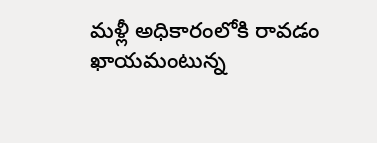మళ్లీ అధికారంలోకి రావడం ఖాయమంటున్న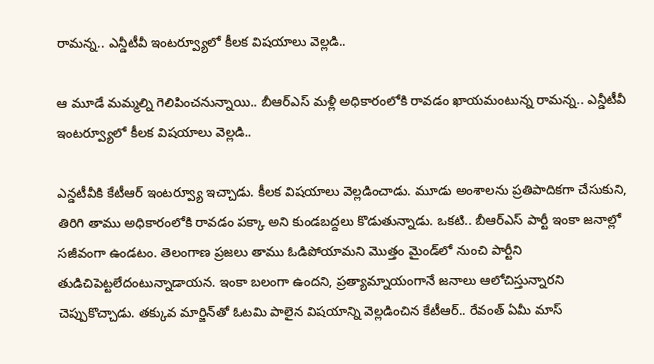రామన్న.. ఎన్డీటీవీ ఇంటర్వ్యూలో కీలక విషయాలు వెల్లడి..

ఆ మూడే మమ్మల్ని గెలిపించనున్నాయి.. బీఆర్‌ఎస్‌ మళ్లీ అధికారంలోకి రావడం ఖాయమంటున్న రామన్న.. ఎన్డీటీవీ ఇంటర్వ్యూలో కీలక విషయాలు వెల్లడి..

ఎన్డటీవీకి కేటీఆర్‌ ఇంటర్వ్యూ ఇచ్చాడు. కీలక విషయాలు వెల్లడించాడు. మూడు అంశాలను ప్రతిపాదికగా చేసుకుని, తిరిగి తాము అధికారంలోకి రావడం పక్కా అని కుండబద్దలు కొడుతున్నాడు. ఒకటి.. బీఆర్‌ఎస్‌ పార్టీ ఇంకా జనాల్లో సజీవంగా ఉండటం. తెలంగాణ ప్రజలు తాము ఓడిపోయామని మొత్తం మైండ్‌లో నుంచి పార్టీని తుడిచిపెట్టలేదంటున్నాడాయన. ఇంకా బలంగా ఉందని, ప్రత్యామ్నాయంగానే జనాలు ఆలోచిస్తున్నారని చెప్పుకొచ్చాడు. తక్కువ మార్జిన్‌తో ఓటమి పాలైన విషయాన్ని వెల్లడించిన కేటీఆర్‌.. రేవంత్‌ ఏమీ మాస్‌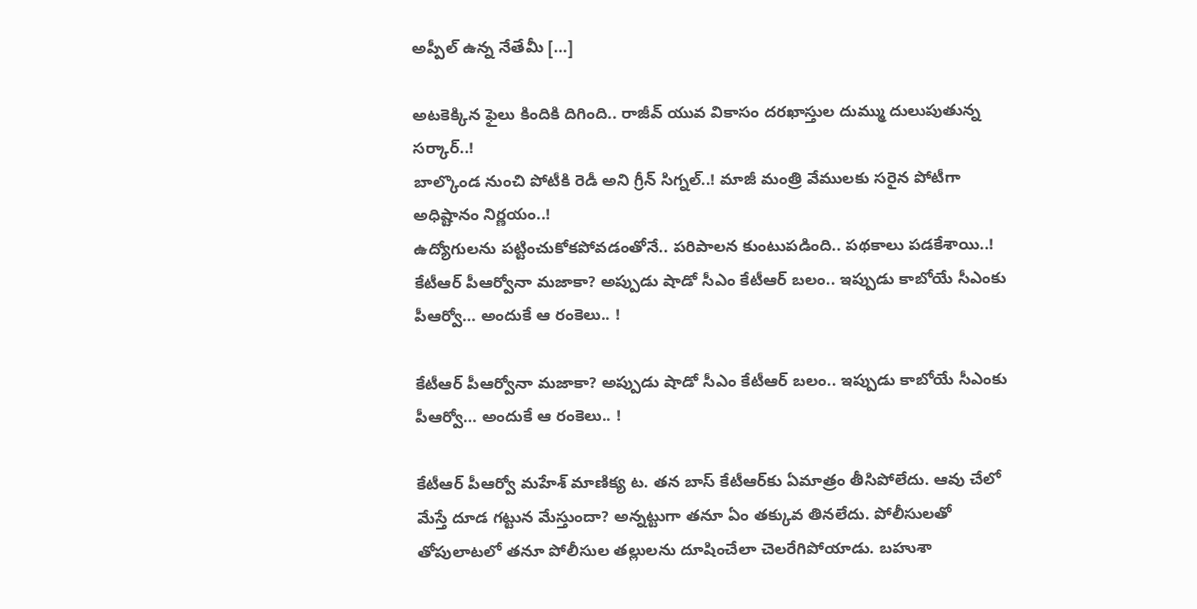అప్పీల్‌ ఉన్న నేతేమీ […]

అటకెక్కిన ఫైలు కిందికి దిగింది.. రాజీవ్‌ యువ వికాసం దరఖాస్తుల దుమ్ము దులుపుతున్న సర్కార్‌..!
బాల్కొండ నుంచి పోటీకి రెడీ అని గ్రీన్‌ సిగ్నల్‌..! మాజీ మంత్రి వేములకు సరైన పోటీగా అధిష్టానం నిర్ణయం..!
ఉద్యోగులను పట్టించుకోకపోవడంతోనే.. పరిపాలన కుంటుపడింది.. పథకాలు పడకేశాయి..!
కేటీఆర్‌ పీఆర్వోనా మజాకా? అప్పుడు షాడో సీఎం కేటీఆర్‌ బలం.. ఇప్పుడు కాబోయే సీఎంకు పీఆర్వో… అందుకే ఆ రంకెలు.. !

కేటీఆర్‌ పీఆర్వోనా మజాకా? అప్పుడు షాడో సీఎం కేటీఆర్‌ బలం.. ఇప్పుడు కాబోయే సీఎంకు పీఆర్వో… అందుకే ఆ రంకెలు.. !

కేటీఆర్‌ పీఆర్వో మహేశ్‌ మాణిక్య ట. తన బాస్‌ కేటీఆర్‌కు ఏమాత్రం తీసిపోలేదు. ఆవు చేలో మేస్తే దూడ గట్టున మేస్తుందా? అన్నట్టుగా తనూ ఏం తక్కువ తినలేదు. పోలీసులతో తోపులాటలో తనూ పోలీసుల తల్లులను దూషించేలా చెలరేగిపోయాడు. బహుశా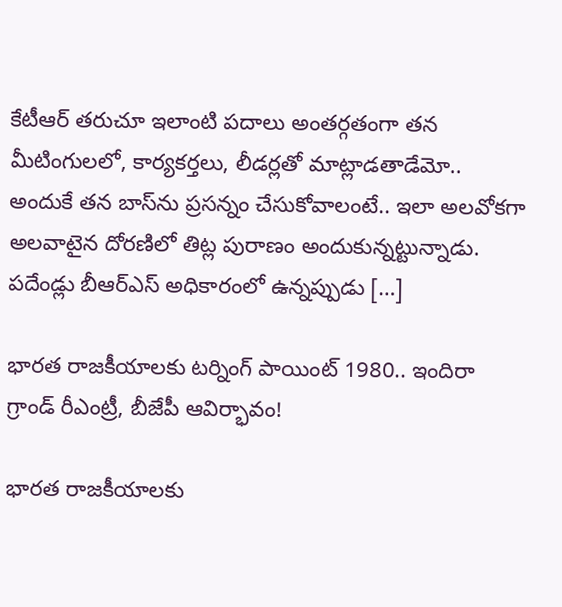కేటీఆర్‌ తరుచూ ఇలాంటి పదాలు అంతర్గతంగా తన మీటింగులలో, కార్యకర్తలు, లీడర్లతో మాట్లాడతాడేమో.. అందుకే తన బాస్‌ను ప్రసన్నం చేసుకోవాలంటే.. ఇలా అలవోకగా అలవాటైన దోరణిలో తిట్ల పురాణం అందుకున్నట్టున్నాడు. పదేండ్లు బీఆర్‌ఎస్‌ అధికారంలో ఉన్నప్పుడు […]

భారత రాజకీయాలకు టర్నింగ్ పాయింట్ 1980.. ఇందిరా గ్రాండ్ రీఎంట్రీ, బీజేపీ ఆవిర్భావం!

భారత రాజకీయాలకు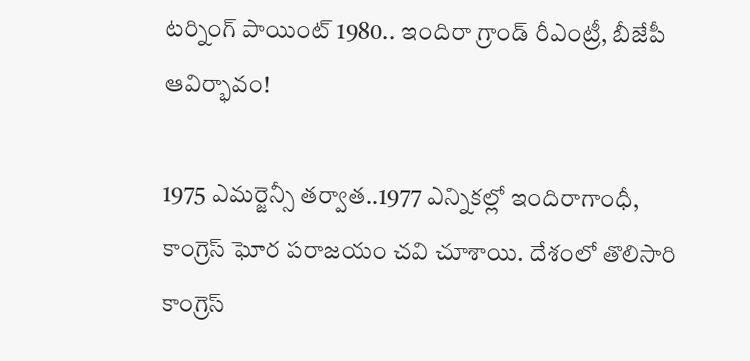టర్నింగ్ పాయింట్ 1980.. ఇందిరా గ్రాండ్ రీఎంట్రీ, బీజేపీ ఆవిర్భావం!

1975 ఎమర్జెన్సీ తర్వాత..1977 ఎన్నికల్లో ఇందిరాగాంధీ, కాంగ్రెస్‌ ఘోర పరాజయం చవి చూశాయి. దేశంలో తొలిసారి కాంగ్రెస్‌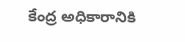కేంద్ర అధికారానికి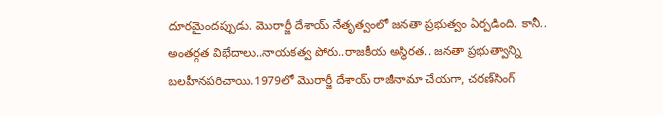దూరమైందప్పుడు. మొరార్జీ దేశాయ్‌ నేతృత్వంలో జనతా ప్రభుత్వం ఏర్పడింది. కానీ.. అంతర్గత విభేదాలు..నాయకత్వ పోరు..రాజకీయ అస్థిరత.. జనతా ప్రభుత్వాన్ని బలహీనపరిచాయి.1979లో మొరార్జీ దేశాయ్‌ రాజీనామా చేయగా, చరణ్‌సింగ్‌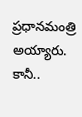ప్రధానమంత్రి అయ్యారు. కానీ..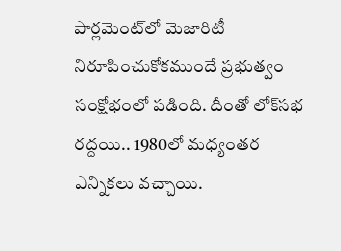పార్లమెంట్‌లో మెజారిటీ నిరూపించుకోకముందే ప్రభుత్వం సంక్షోభంలో పడింది. దీంతో లోక్‌సభ రద్దయి.. 1980లో మధ్యంతర ఎన్నికలు వచ్చాయి.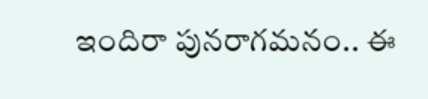ఇందిరా పునరాగమనం.. ఈ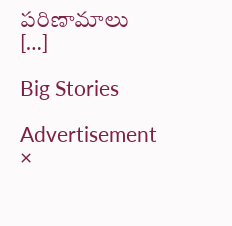పరిణామాలు […]

Big Stories

Advertisement
×